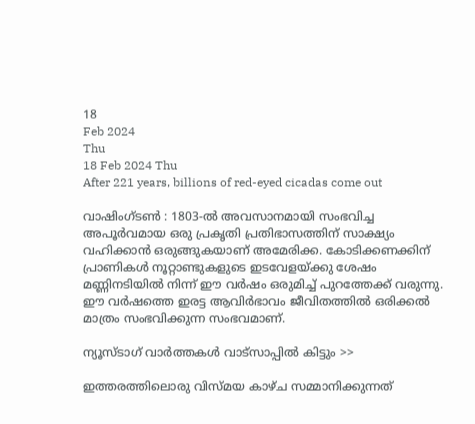18
Feb 2024
Thu
18 Feb 2024 Thu
After 221 years, billions of red-eyed cicadas come out

വാഷിംഗ്ടണ്‍ : 1803-ല്‍ അവസാനമായി സംഭവിച്ച അപൂര്‍വമായ ഒരു പ്രകൃതി പ്രതിഭാസത്തിന് സാക്ഷ്യം വഹിക്കാന്‍ ഒരുങ്ങുകയാണ് അമേരിക്ക. കോടിക്കണക്കിന് പ്രാണികള്‍ നൂറ്റാണ്ടുകളുടെ ഇടവേളയ്ക്കു ശേഷം മണ്ണിനടിയില്‍ നിന്ന് ഈ വര്‍ഷം ഒരുമിച്ച് പുറത്തേക്ക് വരുന്നു. ഈ വര്‍ഷത്തെ ഇരട്ട ആവിര്‍ഭാവം ജീവിതത്തില്‍ ഒരിക്കല്‍ മാത്രം സംഭവിക്കുന്ന സംഭവമാണ്.

ന്യൂസ്ടാഗ് വാര്‍ത്തകള്‍ വാട്‌സാപ്പില്‍ കിട്ടും >>

ഇത്തരത്തിലൊരു വിസ്മയ കാഴ്ച സമ്മാനിക്കുന്നത്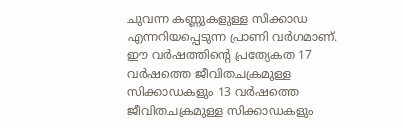ചുവന്ന കണ്ണുകളുള്ള സിക്കാഡ എന്നറിയപ്പെടുന്ന പ്രാണി വര്‍ഗമാണ്. ഈ വര്‍ഷത്തിന്റെ പ്രത്യേകത 17 വര്‍ഷത്തെ ജീവിതചക്രമുള്ള സിക്കാഡകളും 13 വര്‍ഷത്തെ ജീവിതചക്രമുള്ള സിക്കാഡകളും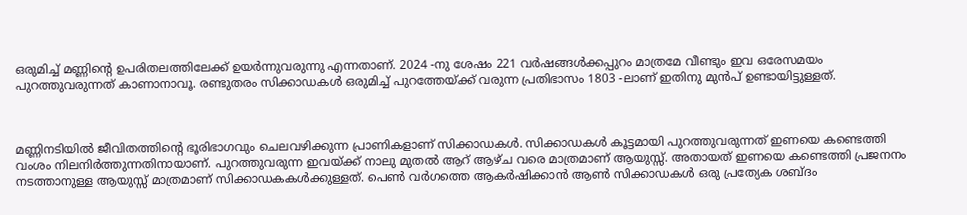ഒരുമിച്ച് മണ്ണിന്റെ ഉപരിതലത്തിലേക്ക് ഉയര്‍ന്നുവരുന്നു എന്നതാണ്. 2024 -നു ശേഷം 221 വര്‍ഷങ്ങള്‍ക്കപ്പുറം മാത്രമേ വീണ്ടും ഇവ ഒരേസമയം പുറത്തുവരുന്നത് കാണാനാവൂ. രണ്ടുതരം സിക്കാഡകള്‍ ഒരുമിച്ച് പുറത്തേയ്ക്ക് വരുന്ന പ്രതിഭാസം 1803 -ലാണ് ഇതിനു മുന്‍പ് ഉണ്ടായിട്ടുള്ളത്.



മണ്ണിനടിയില്‍ ജീവിതത്തിന്റെ ഭൂരിഭാഗവും ചെലവഴിക്കുന്ന പ്രാണികളാണ് സിക്കാഡകള്‍. സിക്കാഡകള്‍ കൂട്ടമായി പുറത്തുവരുന്നത് ഇണയെ കണ്ടെത്തി വംശം നിലനിര്‍ത്തുന്നതിനായാണ്. പുറത്തുവരുന്ന ഇവയ്ക്ക് നാലു മുതല്‍ ആറ് ആഴ്ച വരെ മാത്രമാണ് ആയുസ്സ്. അതായത് ഇണയെ കണ്ടെത്തി പ്രജനനം നടത്താനുള്ള ആയുസ്സ് മാത്രമാണ് സിക്കാഡകകള്‍ക്കുള്ളത്. പെണ്‍ വര്‍ഗത്തെ ആകര്‍ഷിക്കാന്‍ ആണ്‍ സിക്കാഡകള്‍ ഒരു പ്രത്യേക ശബ്ദം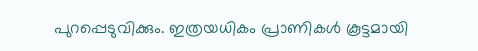പുറപ്പെടുവിക്കും. ഇത്രയധികം പ്രാണികള്‍ കൂട്ടമായി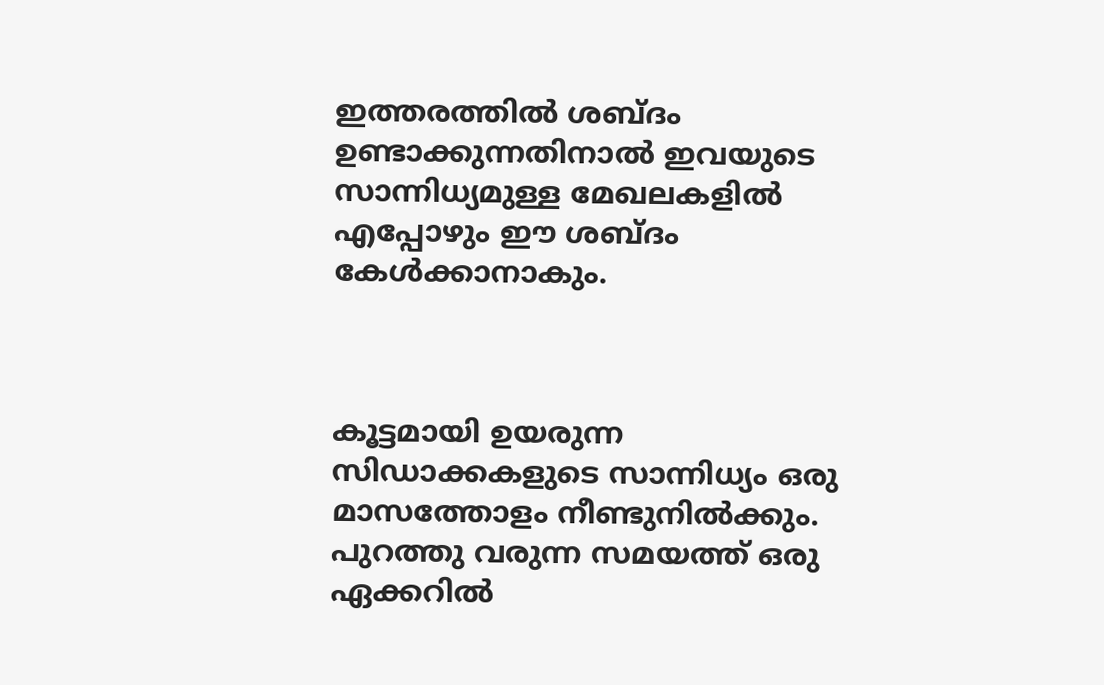ഇത്തരത്തില്‍ ശബ്ദം ഉണ്ടാക്കുന്നതിനാല്‍ ഇവയുടെ സാന്നിധ്യമുള്ള മേഖലകളില്‍ എപ്പോഴും ഈ ശബ്ദം കേള്‍ക്കാനാകും.



കൂട്ടമായി ഉയരുന്ന സിഡാക്കകളുടെ സാന്നിധ്യം ഒരു മാസത്തോളം നീണ്ടുനില്‍ക്കും. പുറത്തു വരുന്ന സമയത്ത് ഒരു ഏക്കറില്‍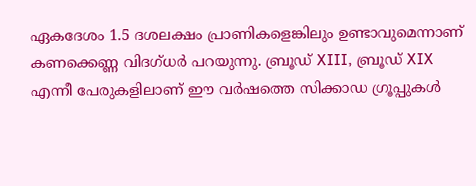ഏകദേശം 1.5 ദശലക്ഷം പ്രാണികളെങ്കിലും ഉണ്ടാവുമെന്നാണ് കണക്കെണ്ണ വിദഗ്ധര്‍ പറയുന്നു. ബ്രൂഡ് XIII, ബ്രൂഡ് XIX എന്നീ പേരുകളിലാണ് ഈ വര്‍ഷത്തെ സിക്കാഡ ഗ്രൂപ്പുകള്‍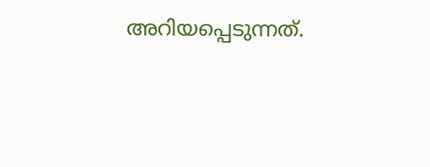അറിയപ്പെടുന്നത്.